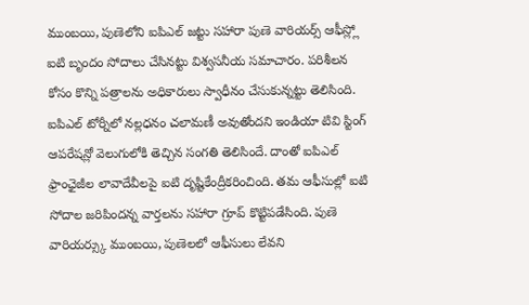ముంబయి, పుణెలోని ఐపిఎల్ జట్టు సహారా పుణె వారియర్స్ ఆఫీస్ల్లో ఐటి బృందం సోదాలు చేసినట్టు విశ్వసనీయ సమాచారం. పరిశీలన కోసం కొన్ని పత్రాలను అధికారులు స్వాధీనం చేసుకున్నట్టు తెలిసింది. ఐపిఎల్ టోర్నీలో నల్లధనం చలామణీ అవుతోందని ఇండియా టివి స్టింగ్ ఆపరేషన్లో వెలుగులోకి తెచ్చిన సంగతి తెలిసిందే. దాంతో ఐపిఎల్ ఫ్రాంఛైజీల లావాదేవీలపై ఐటి దృష్టికేంద్రీకరించింది. తమ ఆఫీసుల్లో ఐటి సోదాల జరిపిందన్న వార్తలను సహారా గ్రూప్ కొట్టిపడేసింది. పుణె వారియర్స్కు ముంబయి, పుణెలలో ఆఫీసులు లేవని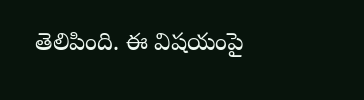తెలిపింది. ఈ విషయంపై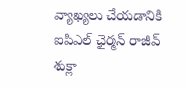వ్యాఖ్యలు చేయడానికి ఐపిఎల్ ఛైర్మన్ రాజీవ్ శుక్లా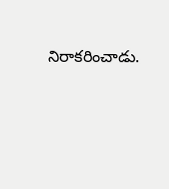నిరాకరించాడు.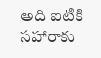అది ఐటికి సహారాకు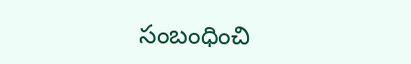సంబంధించి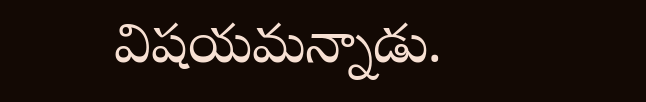విషయమన్నాడు.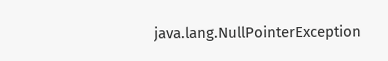java.lang.NullPointerException